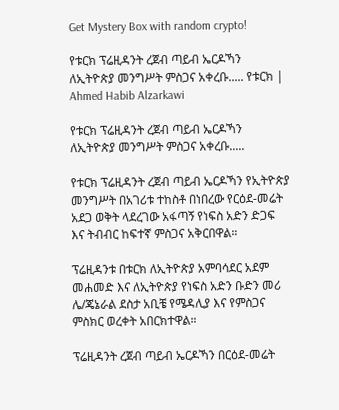Get Mystery Box with random crypto!

የቱርክ ፕሬዚዳንት ረጀብ ጣይብ ኤርዶኻን ለኢትዮጵያ መንግሥት ምስጋና አቀረቡ..... የቱርክ | Ahmed Habib Alzarkawi

የቱርክ ፕሬዚዳንት ረጀብ ጣይብ ኤርዶኻን ለኢትዮጵያ መንግሥት ምስጋና አቀረቡ.....

የቱርክ ፕሬዚዳንት ረጀብ ጣይብ ኤርዶኻን የኢትዮጵያ መንግሥት በአገሪቱ ተከስቶ በነበረው የርዕደ-መሬት አደጋ ወቅት ላደረገው አፋጣኝ የነፍስ አድን ድጋፍ እና ትብብር ከፍተኛ ምስጋና አቅርበዋል።

ፕሬዚዳንቱ በቱርክ ለኢትዮጵያ አምባሳደር አደም መሐመድ እና ለኢትዮጵያ የነፍስ አድን ቡድን መሪ ሌ/ጄኔራል ደስታ አቢቼ የሜዳሊያ እና የምስጋና ምስክር ወረቀት አበርክተዋል።

ፕሬዚዳንት ረጀብ ጣይብ ኤርዶኻን በርዕደ-መሬት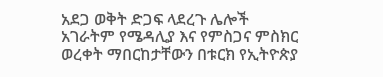አደጋ ወቅት ድጋፍ ላደረጉ ሌሎች አገራትም የሜዳሊያ እና የምስጋና ምስክር ወረቀት ማበርከታቸውን በቱርክ የኢትዮጵያ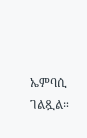ኤምባሲ ገልጿል።